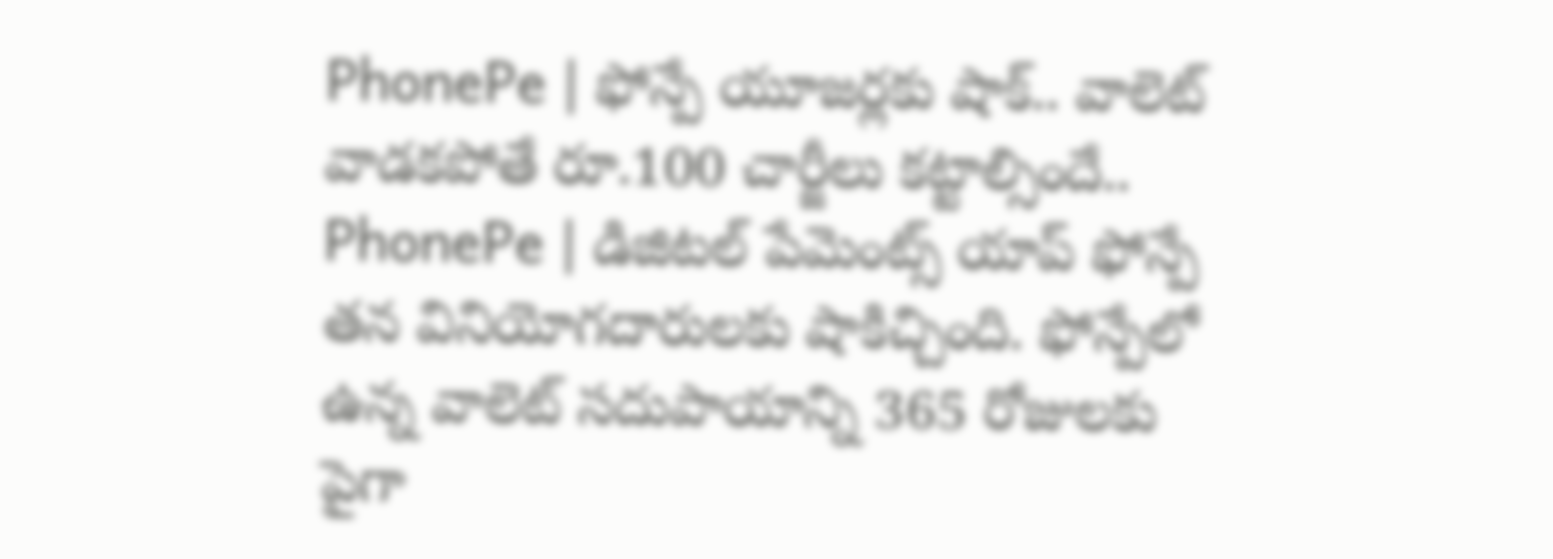PhonePe | ఫోన్పే యూజర్లకు షాక్.. వాలెట్ వాడకపోతే రూ.100 చార్జీలు కట్టాల్సిందే..
PhonePe | డిజిటల్ పేమెంట్స్ యాప్ ఫోన్పే తన వినియోగదారులకు షాకిచ్చింది. ఫోన్పేలో ఉన్న వాలెట్ సదుపాయాన్ని 365 రోజులకు పైగా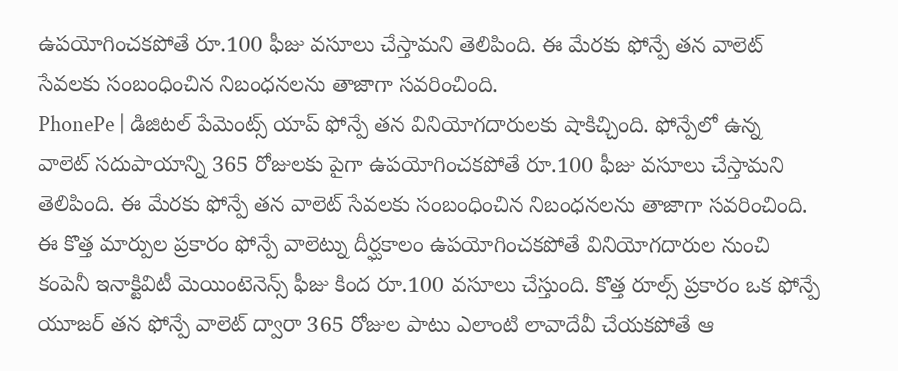ఉపయోగించకపోతే రూ.100 ఫీజు వసూలు చేస్తామని తెలిపింది. ఈ మేరకు ఫోన్పే తన వాలెట్ సేవలకు సంబంధించిన నిబంధనలను తాజాగా సవరించింది.
PhonePe | డిజిటల్ పేమెంట్స్ యాప్ ఫోన్పే తన వినియోగదారులకు షాకిచ్చింది. ఫోన్పేలో ఉన్న వాలెట్ సదుపాయాన్ని 365 రోజులకు పైగా ఉపయోగించకపోతే రూ.100 ఫీజు వసూలు చేస్తామని తెలిపింది. ఈ మేరకు ఫోన్పే తన వాలెట్ సేవలకు సంబంధించిన నిబంధనలను తాజాగా సవరించింది. ఈ కొత్త మార్పుల ప్రకారం ఫోన్పే వాలెట్ను దీర్ఘకాలం ఉపయోగించకపోతే వినియోగదారుల నుంచి కంపెనీ ఇనాక్టివిటీ మెయింటెనెన్స్ ఫీజు కింద రూ.100 వసూలు చేస్తుంది. కొత్త రూల్స్ ప్రకారం ఒక ఫోన్పే యూజర్ తన ఫోన్పే వాలెట్ ద్వారా 365 రోజుల పాటు ఎలాంటి లావాదేవీ చేయకపోతే ఆ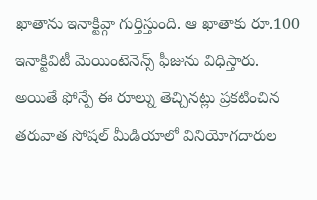ఖాతాను ఇనాక్టివ్గా గుర్తిస్తుంది. ఆ ఖాతాకు రూ.100 ఇనాక్టివిటీ మెయింటెనెన్స్ ఫీజును విధిస్తారు. అయితే ఫోన్పే ఈ రూల్ను తెచ్చినట్లు ప్రకటించిన తరువాత సోషల్ మీడియాలో వినియోగదారుల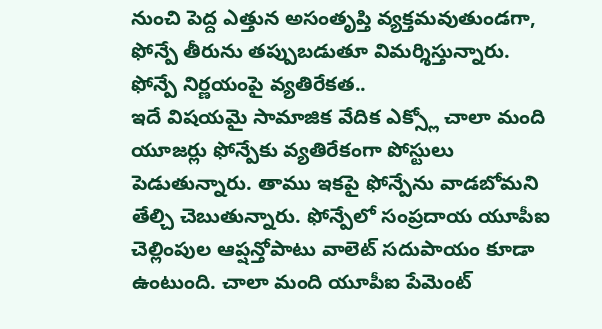నుంచి పెద్ద ఎత్తున అసంతృప్తి వ్యక్తమవుతుండగా, ఫోన్పే తీరును తప్పుబడుతూ విమర్శిస్తున్నారు.
ఫోన్పే నిర్ణయంపై వ్యతిరేకత..
ఇదే విషయమై సామాజిక వేదిక ఎక్స్లో చాలా మంది యూజర్లు ఫోన్పేకు వ్యతిరేకంగా పోస్టులు పెడుతున్నారు. తాము ఇకపై ఫోన్పేను వాడబోమని తేల్చి చెబుతున్నారు. ఫోన్పేలో సంప్రదాయ యూపీఐ చెల్లింపుల ఆప్షన్తోపాటు వాలెట్ సదుపాయం కూడా ఉంటుంది. చాలా మంది యూపీఐ పేమెంట్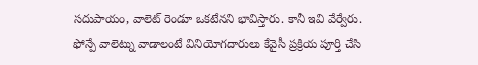సదుపాయం, వాలెట్ రెండూ ఒకటేనని భావిస్తారు. కానీ ఇవి వేర్వేరు. ఫోన్పే వాలెట్ను వాడాలంటే వినియోగదారులు కేవైసీ ప్రక్రియ పూర్తి చేసి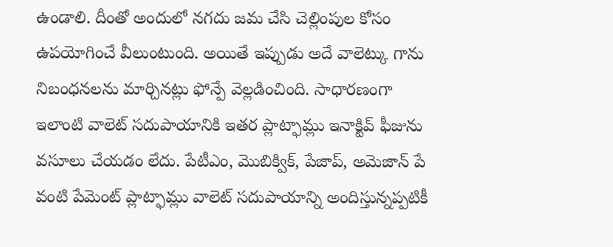ఉండాలి. దీంతో అందులో నగదు జమ చేసి చెల్లింపుల కోసం ఉపయోగించే వీలుంటుంది. అయితే ఇప్పుడు అదే వాలెట్కు గాను నిబంధనలను మార్చినట్లు ఫోన్పే వెల్లడించింది. సాధారణంగా ఇలాంటి వాలెట్ సదుపాయానికి ఇతర ప్లాట్ఫామ్లు ఇనాక్టివ్ ఫీజును వసూలు చేయడం లేదు. పేటీఎం, మొబిక్విక్, పేజాప్, అమెజాన్ పే వంటి పేమెంట్ ప్లాట్ఫామ్లు వాలెట్ సదుపాయాన్ని అందిస్తున్నప్పటికీ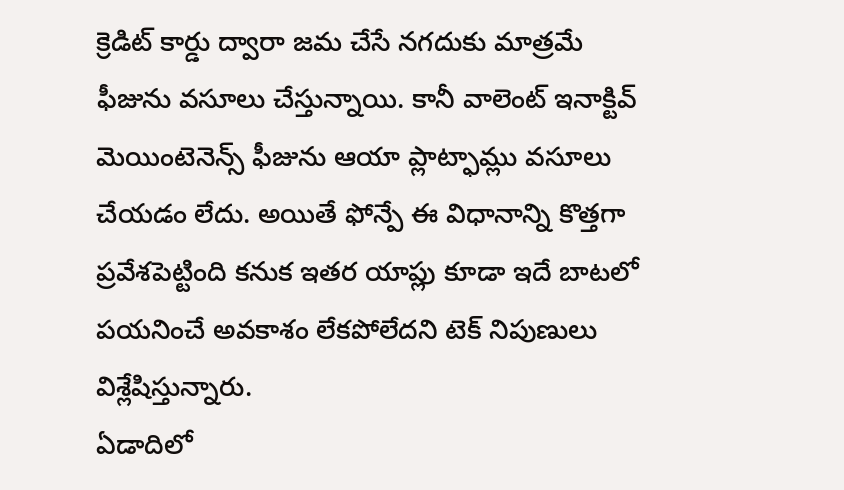క్రెడిట్ కార్డు ద్వారా జమ చేసే నగదుకు మాత్రమే ఫీజును వసూలు చేస్తున్నాయి. కానీ వాలెంట్ ఇనాక్టివ్ మెయింటెనెన్స్ ఫీజును ఆయా ప్లాట్ఫామ్లు వసూలు చేయడం లేదు. అయితే ఫోన్పే ఈ విధానాన్ని కొత్తగా ప్రవేశపెట్టింది కనుక ఇతర యాప్లు కూడా ఇదే బాటలో పయనించే అవకాశం లేకపోలేదని టెక్ నిపుణులు విశ్లేషిస్తున్నారు.
ఏడాదిలో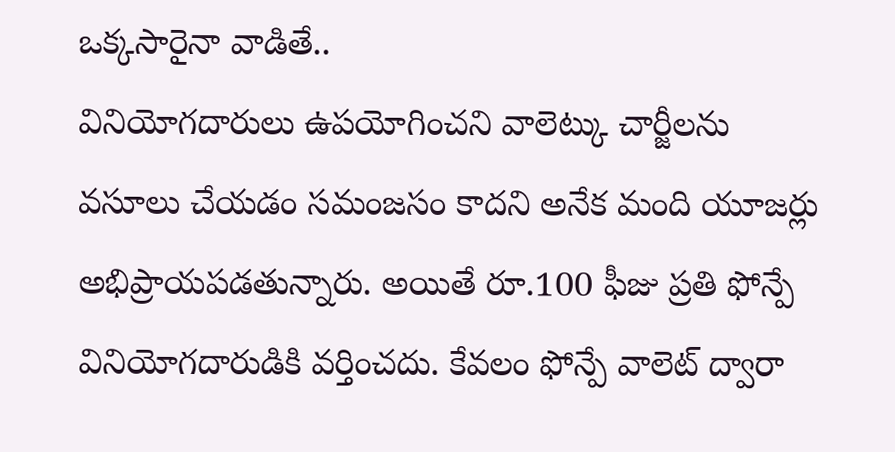ఒక్కసారైనా వాడితే..
వినియోగదారులు ఉపయోగించని వాలెట్కు చార్జీలను వసూలు చేయడం సమంజసం కాదని అనేక మంది యూజర్లు అభిప్రాయపడతున్నారు. అయితే రూ.100 ఫీజు ప్రతి ఫోన్పే వినియోగదారుడికి వర్తించదు. కేవలం ఫోన్పే వాలెట్ ద్వారా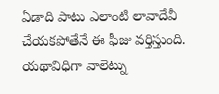ఏడాది పాటు ఎలాంటి లావాదేవీ చేయకపోతేనే ఈ ఫీజు వర్తిస్తుంది. యథావిధిగా వాలెట్ను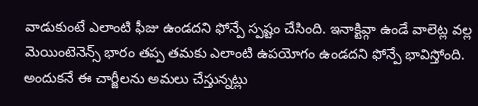వాడుకుంటే ఎలాంటి ఫీజు ఉండదని ఫోన్పే స్పష్టం చేసింది. ఇనాక్టివ్గా ఉండే వాలెట్ల వల్ల మెయింటెనెన్స్ భారం తప్ప తమకు ఎలాంటి ఉపయోగం ఉండదని ఫోన్పే భావిస్తోంది. అందుకనే ఈ చార్జీలను అమలు చేస్తున్నట్లు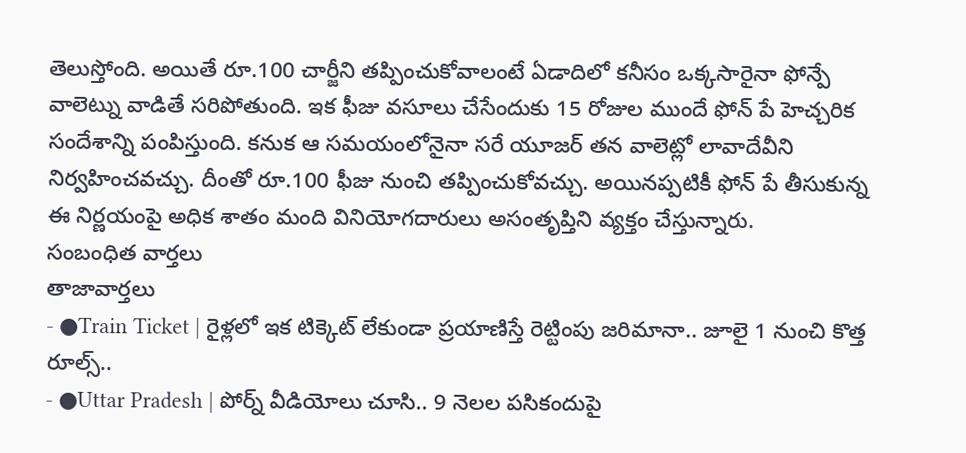తెలుస్తోంది. అయితే రూ.100 చార్జీని తప్పించుకోవాలంటే ఏడాదిలో కనీసం ఒక్కసారైనా ఫోన్పే వాలెట్ను వాడితే సరిపోతుంది. ఇక ఫీజు వసూలు చేసేందుకు 15 రోజుల ముందే ఫోన్ పే హెచ్చరిక సందేశాన్ని పంపిస్తుంది. కనుక ఆ సమయంలోనైనా సరే యూజర్ తన వాలెట్లో లావాదేవీని నిర్వహించవచ్చు. దీంతో రూ.100 ఫీజు నుంచి తప్పించుకోవచ్చు. అయినప్పటికీ ఫోన్ పే తీసుకున్న ఈ నిర్ణయంపై అధిక శాతం మంది వినియోగదారులు అసంతృప్తిని వ్యక్తం చేస్తున్నారు.
సంబంధిత వార్తలు
తాజావార్తలు
- ●Train Ticket | రైళ్లలో ఇక టిక్కెట్ లేకుండా ప్రయాణిస్తే రెట్టింపు జరిమానా.. జూలై 1 నుంచి కొత్త రూల్స్..
- ●Uttar Pradesh | పోర్న్ వీడియోలు చూసి.. 9 నెలల పసికందుపై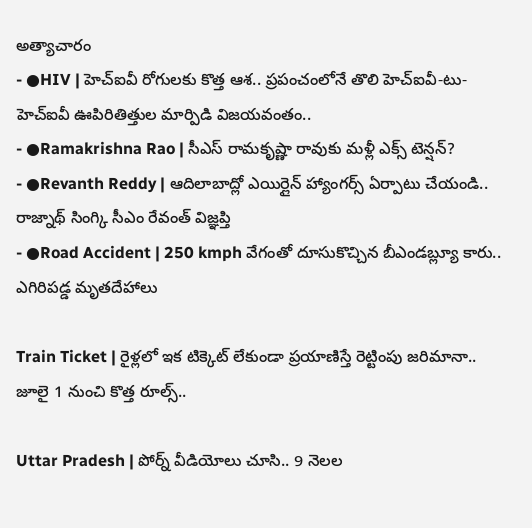అత్యాచారం
- ●HIV | హెచ్ఐవీ రోగులకు కొత్త ఆశ.. ప్రపంచంలోనే తొలి హెచ్ఐవీ-టు-హెచ్ఐవీ ఊపిరితిత్తుల మార్పిడి విజయవంతం..
- ●Ramakrishna Rao | సీఎస్ రామకృష్ణా రావుకు మళ్లీ ఎక్స్ టెన్షన్?
- ●Revanth Reddy | ఆదిలాబాద్లో ఎయిర్లైన్ హ్యాంగర్స్ ఏర్పాటు చేయండి.. రాజ్నాథ్ సింగ్కి సీఎం రేవంత్ విజ్ఞప్తి
- ●Road Accident | 250 kmph వేగంతో దూసుకొచ్చిన బీఎండబ్ల్యూ కారు.. ఎగిరిపడ్డ మృతదేహాలు

Train Ticket | రైళ్లలో ఇక టిక్కెట్ లేకుండా ప్రయాణిస్తే రెట్టింపు జరిమానా.. జూలై 1 నుంచి కొత్త రూల్స్..

Uttar Pradesh | పోర్న్ వీడియోలు చూసి.. 9 నెలల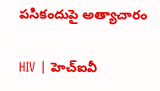పసికందుపై అత్యాచారం

HIV | హెచ్ఐవీ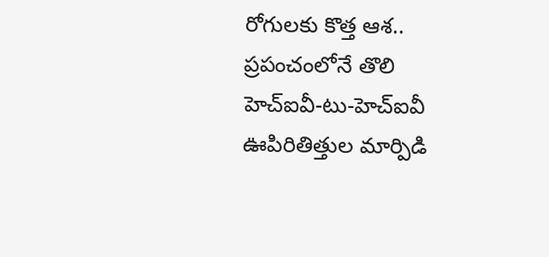రోగులకు కొత్త ఆశ.. ప్రపంచంలోనే తొలి హెచ్ఐవీ-టు-హెచ్ఐవీ ఊపిరితిత్తుల మార్పిడి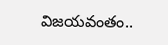విజయవంతం..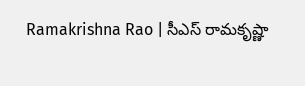Ramakrishna Rao | సీఎస్ రామకృష్ణా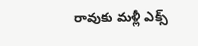రావుకు మళ్లీ ఎక్స్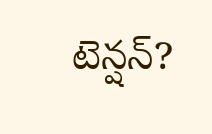టెన్షన్?